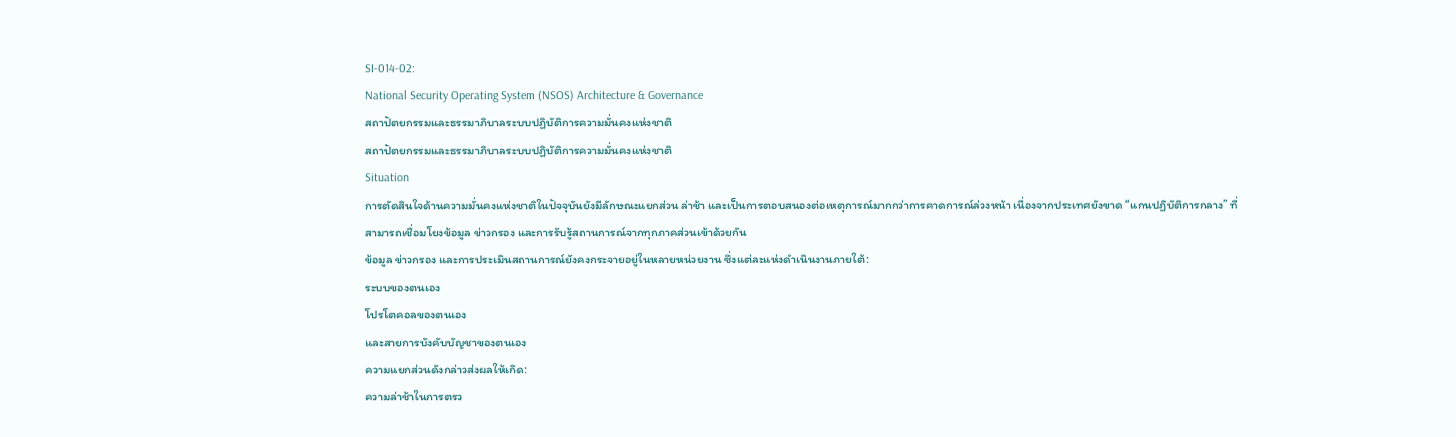SI-014-02:
National Security Operating System (NSOS) Architecture & Governance
สถาปัตยกรรมและธรรมาภิบาลระบบปฏิบัติการความมั่นคงแห่งชาติ
สถาปัตยกรรมและธรรมาภิบาลระบบปฏิบัติการความมั่นคงแห่งชาติ
Situation
การตัดสินใจด้านความมั่นคงแห่งชาติในปัจจุบันยังมีลักษณะแยกส่วน ล่าช้า และเป็นการตอบสนองต่อเหตุการณ์มากกว่าการคาดการณ์ล่วงหน้า เนื่องจากประเทศยังขาด “แกนปฏิบัติการกลาง” ที่สามารถเชื่อมโยงข้อมูล ข่าวกรอง และการรับรู้สถานการณ์จากทุกภาคส่วนเข้าด้วยกัน
ข้อมูล ข่าวกรอง และการประเมินสถานการณ์ยังคงกระจายอยู่ในหลายหน่วยงาน ซึ่งแต่ละแห่งดำเนินงานภายใต้:
ระบบของตนเอง
โปรโตคอลของตนเอง
และสายการบังคับบัญชาของตนเอง
ความแยกส่วนดังกล่าวส่งผลให้เกิด:
ความล่าช้าในการตรว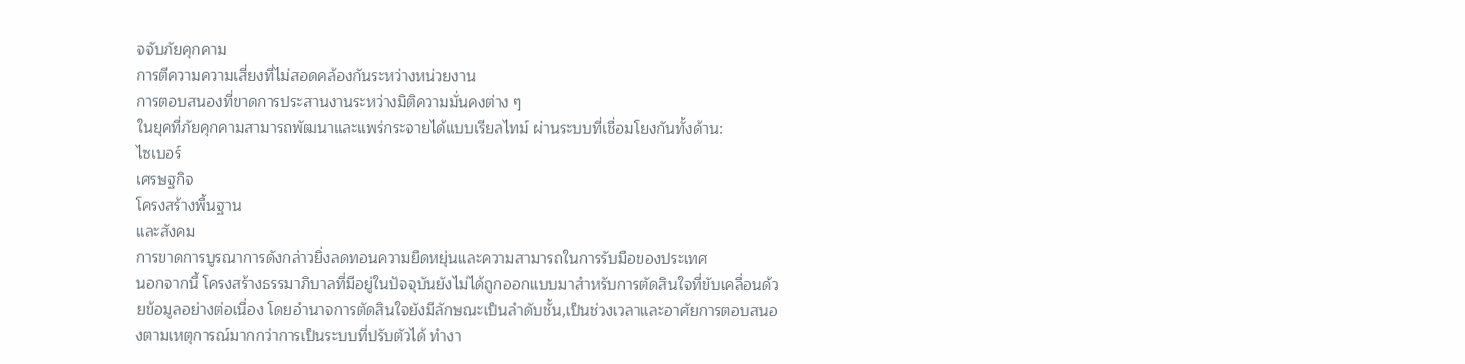จจับภัยคุกคาม
การตีความความเสี่ยงที่ไม่สอดคล้องกันระหว่างหน่วยงาน
การตอบสนองที่ขาดการประสานงานระหว่างมิติความมั่นคงต่าง ๆ
ในยุคที่ภัยคุกคามสามารถพัฒนาและแพร่กระจายได้แบบเรียลไทม์ ผ่านระบบที่เชื่อมโยงกันทั้งด้าน:
ไซเบอร์
เศรษฐกิจ
โครงสร้างพื้นฐาน
และสังคม
การขาดการบูรณาการดังกล่าวยิ่งลดทอนความยืดหยุ่นและความสามารถในการรับมือของประเทศ
นอกจากนี้ โครงสร้างธรรมาภิบาลที่มีอยู่ในปัจจุบันยังไม่ได้ถูกออกแบบมาสำหรับการตัดสินใจที่ขับเคลื่อนด้วยข้อมูลอย่างต่อเนื่อง โดยอำนาจการตัดสินใจยังมีลักษณะเป็นลำดับชั้น,เป็นช่วงเวลาและอาศัยการตอบสนองตามเหตุการณ์มากกว่าการเป็นระบบที่ปรับตัวได้ ทำงา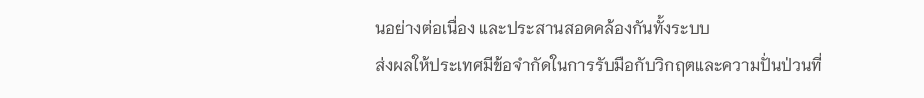นอย่างต่อเนื่อง และประสานสอดคล้องกันทั้งระบบ
ส่งผลให้ประเทศมีข้อจำกัดในการรับมือกับวิกฤตและความปั่นป่วนที่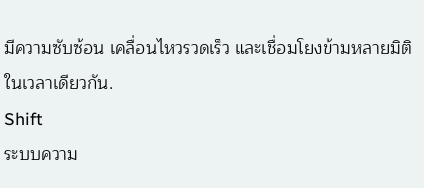มีความซับซ้อน เคลื่อนไหวรวดเร็ว และเชื่อมโยงข้ามหลายมิติในเวลาเดียวกัน.
Shift
ระบบความ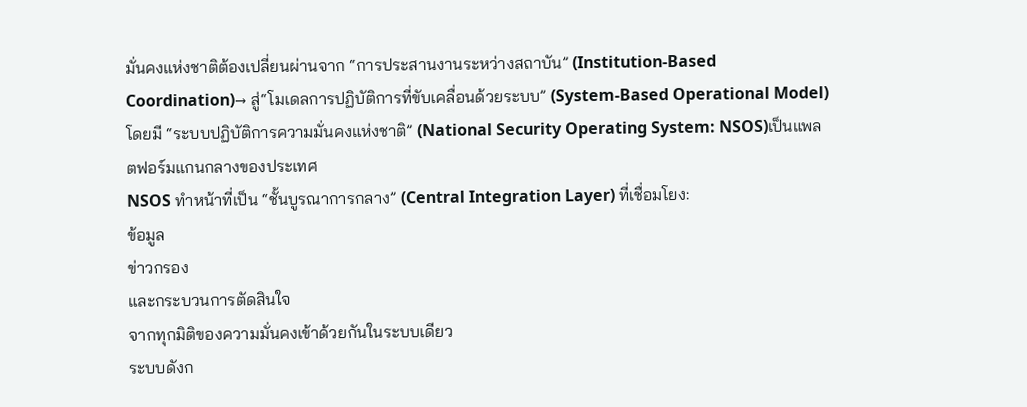มั่นคงแห่งชาติต้องเปลี่ยนผ่านจาก “การประสานงานระหว่างสถาบัน” (Institution-Based Coordination)→ สู่“โมเดลการปฏิบัติการที่ขับเคลื่อนด้วยระบบ” (System-Based Operational Model)โดยมี “ระบบปฏิบัติการความมั่นคงแห่งชาติ” (National Security Operating System: NSOS)เป็นแพลตฟอร์มแกนกลางของประเทศ
NSOS ทำหน้าที่เป็น “ชั้นบูรณาการกลาง” (Central Integration Layer) ที่เชื่อมโยง:
ข้อมูล
ข่าวกรอง
และกระบวนการตัดสินใจ
จากทุกมิติของความมั่นคงเข้าด้วยกันในระบบเดียว
ระบบดังก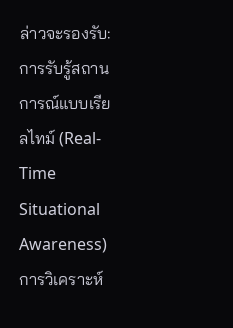ล่าวจะรองรับ:
การรับรู้สถานการณ์แบบเรียลไทม์ (Real-Time Situational Awareness)
การวิเคราะห์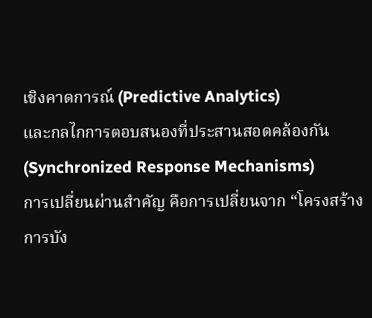เชิงคาดการณ์ (Predictive Analytics)
และกลไกการตอบสนองที่ประสานสอดคล้องกัน (Synchronized Response Mechanisms)
การเปลี่ยนผ่านสำคัญ คือการเปลี่ยนจาก “โครงสร้างการบัง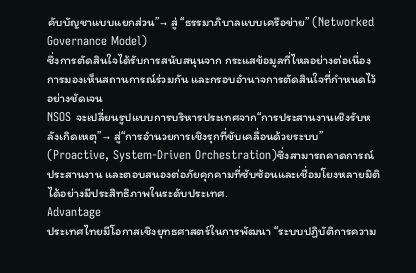คับบัญชาแบบแยกส่วน”→ สู่ “ธรรมาภิบาลแบบเครือข่าย” (Networked Governance Model)
ซึ่งการตัดสินใจได้รับการสนับสนุนจาก กระแสข้อมูลที่ไหลอย่างต่อเนื่อง การมองเห็นสถานการณ์ร่วมกัน และกรอบอำนาจการตัดสินใจที่กำหนดไว้อย่างชัดเจน
NSOS จะเปลี่ยนรูปแบบการบริหารประเทศจาก“การประสานงานเชิงรับหลังเกิดเหตุ”→ สู่“การอำนวยการเชิงรุกที่ขับเคลื่อนด้วยระบบ” (Proactive, System-Driven Orchestration)ซึ่งสามารถคาดการณ์ ประสานงาน และตอบสนองต่อภัยคุกคามที่ซับซ้อนและเชื่อมโยงหลายมิติได้อย่างมีประสิทธิภาพในระดับประเทศ.
Advantage
ประเทศไทยมีโอกาสเชิงยุทธศาสตร์ในการพัฒนา “ระบบปฏิบัติการความ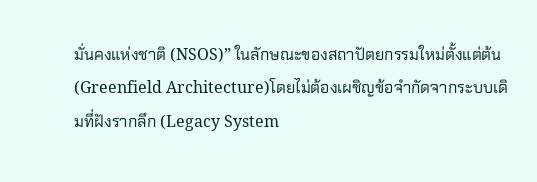มั่นคงแห่งชาติ (NSOS)” ในลักษณะของสถาปัตยกรรมใหม่ตั้งแต่ต้น (Greenfield Architecture)โดยไม่ต้องเผชิญข้อจำกัดจากระบบเดิมที่ฝังรากลึก (Legacy System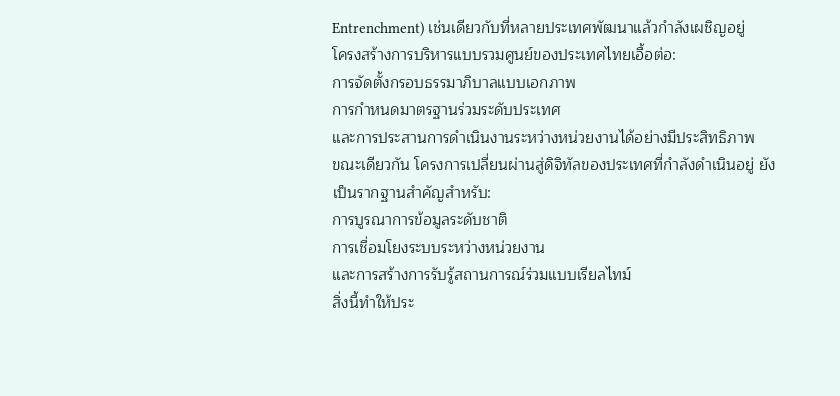Entrenchment) เช่นเดียวกับที่หลายประเทศพัฒนาแล้วกำลังเผชิญอยู่
โครงสร้างการบริหารแบบรวมศูนย์ของประเทศไทยเอื้อต่อ:
การจัดตั้งกรอบธรรมาภิบาลแบบเอกภาพ
การกำหนดมาตรฐานร่วมระดับประเทศ
และการประสานการดำเนินงานระหว่างหน่วยงานได้อย่างมีประสิทธิภาพ
ขณะเดียวกัน โครงการเปลี่ยนผ่านสู่ดิจิทัลของประเทศที่กำลังดำเนินอยู่ ยังเป็นรากฐานสำคัญสำหรับ:
การบูรณาการข้อมูลระดับชาติ
การเชื่อมโยงระบบระหว่างหน่วยงาน
และการสร้างการรับรู้สถานการณ์ร่วมแบบเรียลไทม์
สิ่งนี้ทำให้ประ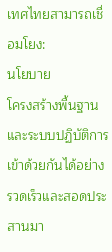เทศไทยสามารถเชื่อมโยง:
นโยบาย
โครงสร้างพื้นฐาน
และระบบปฏิบัติการ
เข้าด้วยกันได้อย่างรวดเร็วและสอดประสานมา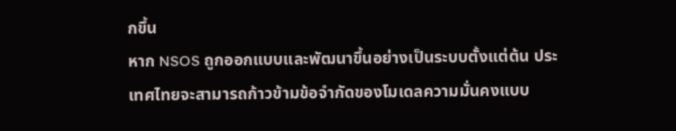กขึ้น
หาก NSOS ถูกออกแบบและพัฒนาขึ้นอย่างเป็นระบบตั้งแต่ต้น ประเทศไทยจะสามารถก้าวข้ามข้อจำกัดของโมเดลความมั่นคงแบบ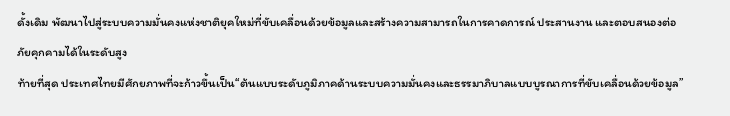ดั้งเดิม พัฒนาไปสู่ระบบความมั่นคงแห่งชาติยุคใหม่ที่ขับเคลื่อนด้วยข้อมูลและสร้างความสามารถในการคาดการณ์ ประสานงาน และตอบสนองต่อภัยคุกคามได้ในระดับสูง
ท้ายที่สุด ประเทศไทยมีศักยภาพที่จะก้าวขึ้นเป็น“ต้นแบบระดับภูมิภาคด้านระบบความมั่นคงและธรรมาภิบาลแบบบูรณาการที่ขับเคลื่อนด้วยข้อมูล”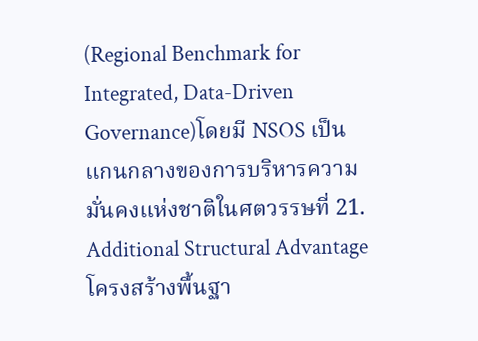(Regional Benchmark for Integrated, Data-Driven Governance)โดยมี NSOS เป็นแกนกลางของการบริหารความมั่นคงแห่งชาติในศตวรรษที่ 21.
Additional Structural Advantage
โครงสร้างพื้นฐา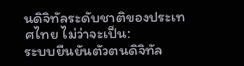นดิจิทัลระดับชาติของประเทศไทย ไม่ว่าจะเป็น:
ระบบยืนยันตัวตนดิจิทัล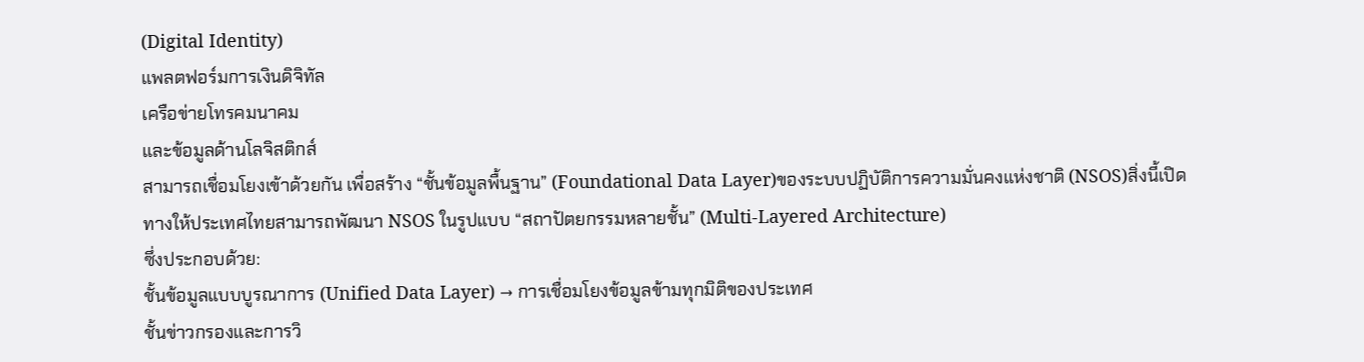(Digital Identity)
แพลตฟอร์มการเงินดิจิทัล
เครือข่ายโทรคมนาคม
และข้อมูลด้านโลจิสติกส์
สามารถเชื่อมโยงเข้าด้วยกัน เพื่อสร้าง “ชั้นข้อมูลพื้นฐาน” (Foundational Data Layer)ของระบบปฏิบัติการความมั่นคงแห่งชาติ (NSOS)สิ่งนี้เปิดทางให้ประเทศไทยสามารถพัฒนา NSOS ในรูปแบบ “สถาปัตยกรรมหลายชั้น” (Multi-Layered Architecture)
ซึ่งประกอบด้วย:
ชั้นข้อมูลแบบบูรณาการ (Unified Data Layer) → การเชื่อมโยงข้อมูลข้ามทุกมิติของประเทศ
ชั้นข่าวกรองและการวิ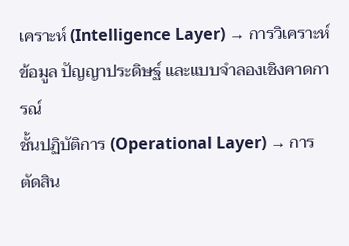เคราะห์ (Intelligence Layer) → การวิเคราะห์ข้อมูล ปัญญาประดิษฐ์ และแบบจำลองเชิงคาดการณ์
ชั้นปฏิบัติการ (Operational Layer) → การตัดสิน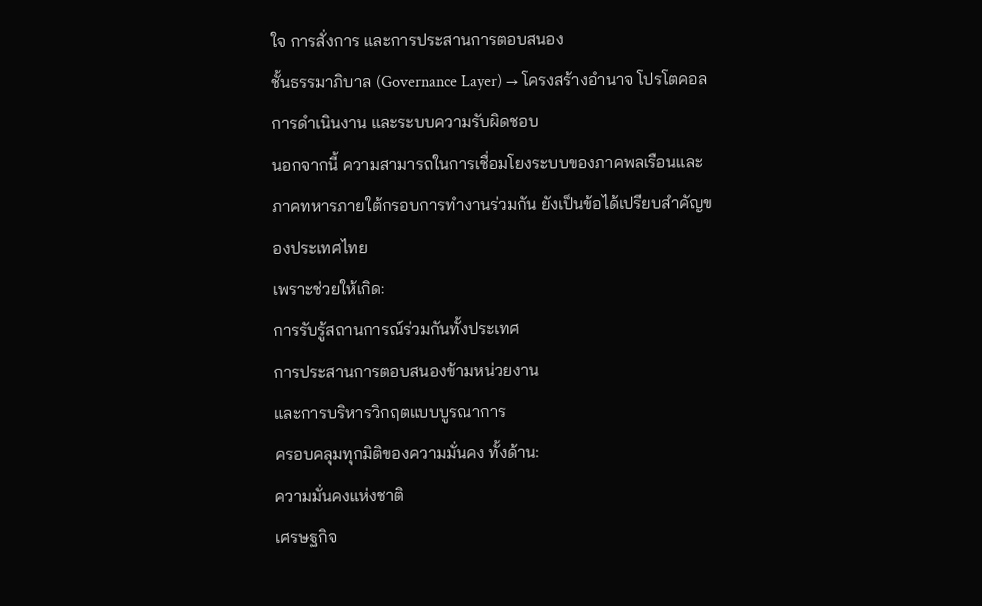ใจ การสั่งการ และการประสานการตอบสนอง
ชั้นธรรมาภิบาล (Governance Layer) → โครงสร้างอำนาจ โปรโตคอลการดำเนินงาน และระบบความรับผิดชอบ
นอกจากนี้ ความสามารถในการเชื่อมโยงระบบของภาคพลเรือนและภาคทหารภายใต้กรอบการทำงานร่วมกัน ยังเป็นข้อได้เปรียบสำคัญของประเทศไทย
เพราะช่วยให้เกิด:
การรับรู้สถานการณ์ร่วมกันทั้งประเทศ
การประสานการตอบสนองข้ามหน่วยงาน
และการบริหารวิกฤตแบบบูรณาการ
ครอบคลุมทุกมิติของความมั่นคง ทั้งด้าน:
ความมั่นคงแห่งชาติ
เศรษฐกิจ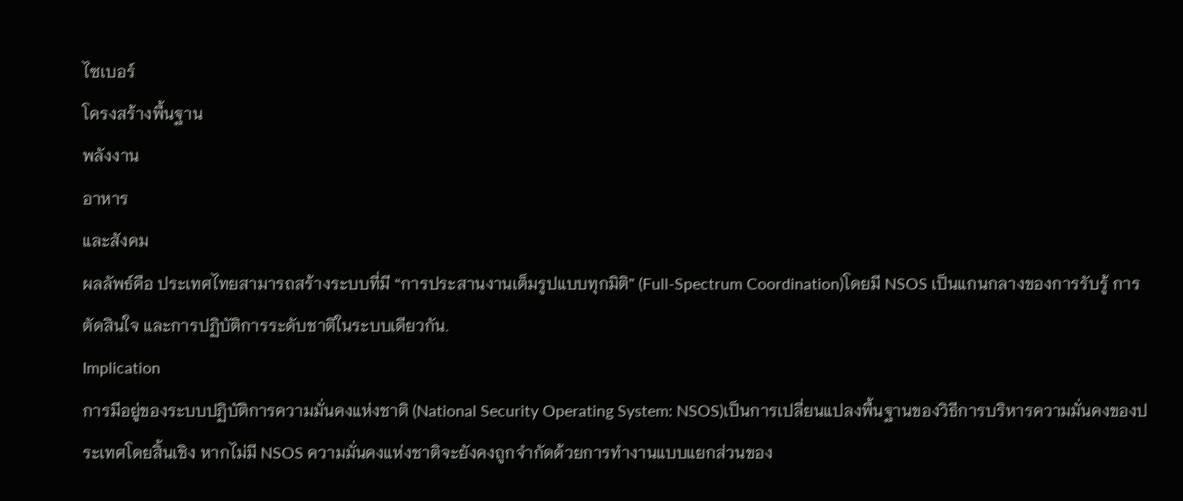ไซเบอร์
โครงสร้างพื้นฐาน
พลังงาน
อาหาร
และสังคม
ผลลัพธ์คือ ประเทศไทยสามารถสร้างระบบที่มี “การประสานงานเต็มรูปแบบทุกมิติ” (Full-Spectrum Coordination)โดยมี NSOS เป็นแกนกลางของการรับรู้ การตัดสินใจ และการปฏิบัติการระดับชาติในระบบเดียวกัน.
Implication
การมีอยู่ของระบบปฏิบัติการความมั่นคงแห่งชาติ (National Security Operating System: NSOS)เป็นการเปลี่ยนแปลงพื้นฐานของวิธีการบริหารความมั่นคงของประเทศโดยสิ้นเชิง หากไม่มี NSOS ความมั่นคงแห่งชาติจะยังคงถูกจำกัดด้วยการทำงานแบบแยกส่วนของ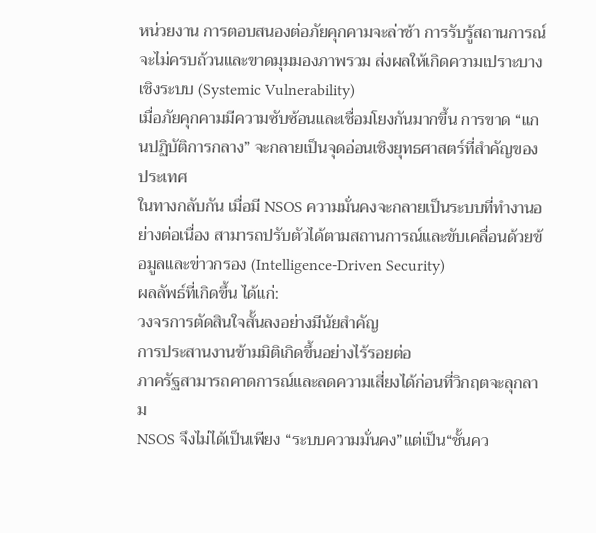หน่วยงาน การตอบสนองต่อภัยคุกคามจะล่าช้า การรับรู้สถานการณ์จะไม่ครบถ้วนและขาดมุมมองภาพรวม ส่งผลให้เกิดความเปราะบางเชิงระบบ (Systemic Vulnerability)
เมื่อภัยคุกคามมีความซับซ้อนและเชื่อมโยงกันมากขึ้น การขาด “แกนปฏิบัติการกลาง” จะกลายเป็นจุดอ่อนเชิงยุทธศาสตร์ที่สำคัญของประเทศ
ในทางกลับกัน เมื่อมี NSOS ความมั่นคงจะกลายเป็นระบบที่ทำงานอย่างต่อเนื่อง สามารถปรับตัวได้ตามสถานการณ์และขับเคลื่อนด้วยข้อมูลและข่าวกรอง (Intelligence-Driven Security)
ผลลัพธ์ที่เกิดขึ้น ได้แก่:
วงจรการตัดสินใจสั้นลงอย่างมีนัยสำคัญ
การประสานงานข้ามมิติเกิดขึ้นอย่างไร้รอยต่อ
ภาครัฐสามารถคาดการณ์และลดความเสี่ยงได้ก่อนที่วิกฤตจะลุกลาม
NSOS จึงไม่ได้เป็นเพียง “ระบบความมั่นคง”แต่เป็น“ชั้นคว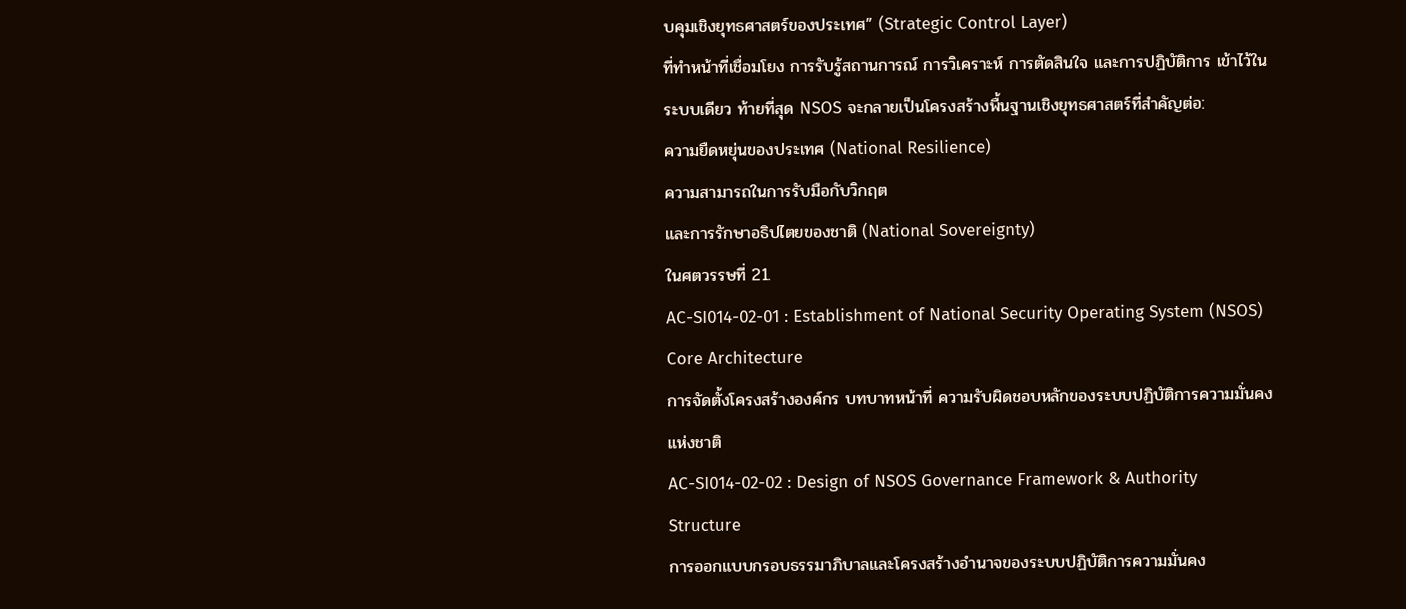บคุมเชิงยุทธศาสตร์ของประเทศ” (Strategic Control Layer)
ที่ทำหน้าที่เชื่อมโยง การรับรู้สถานการณ์ การวิเคราะห์ การตัดสินใจ และการปฏิบัติการ เข้าไว้ในระบบเดียว ท้ายที่สุด NSOS จะกลายเป็นโครงสร้างพื้นฐานเชิงยุทธศาสตร์ที่สำคัญต่อ:
ความยืดหยุ่นของประเทศ (National Resilience)
ความสามารถในการรับมือกับวิกฤต
และการรักษาอธิปไตยของชาติ (National Sovereignty)
ในศตวรรษที่ 21.
AC-SI014-02-01 : Establishment of National Security Operating System (NSOS) Core Architecture
การจัดตั้งโครงสร้างองค์กร บทบาทหน้าที่ ความรับผิดชอบหลักของระบบปฏิบัติการความมั่นคงแห่งชาติ
AC-SI014-02-02 : Design of NSOS Governance Framework & Authority Structure
การออกแบบกรอบธรรมาภิบาลและโครงสร้างอำนาจของระบบปฏิบัติการความมั่นคง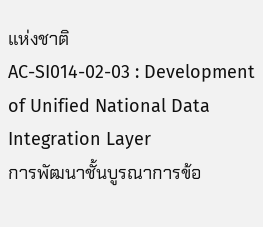แห่งชาติ
AC-SI014-02-03 : Development of Unified National Data Integration Layer
การพัฒนาชั้นบูรณาการข้อ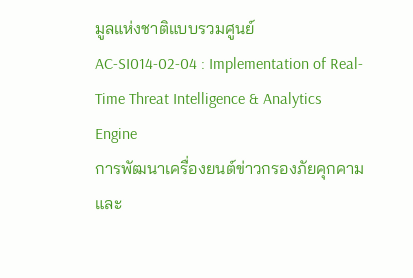มูลแห่งชาติแบบรวมศูนย์
AC-SI014-02-04 : Implementation of Real-Time Threat Intelligence & Analytics Engine
การพัฒนาเครื่องยนต์ข่าวกรองภัยคุกคามและ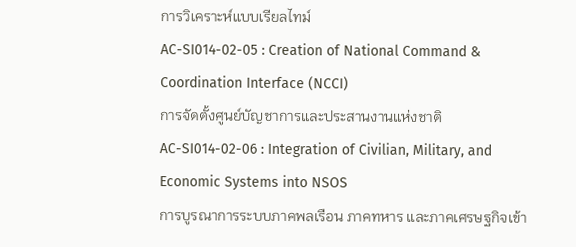การวิเคราะห์แบบเรียลไทม์
AC-SI014-02-05 : Creation of National Command & Coordination Interface (NCCI)
การจัดตั้งศูนย์บัญชาการและประสานงานแห่งชาติ
AC-SI014-02-06 : Integration of Civilian, Military, and Economic Systems into NSOS
การบูรณาการระบบภาคพลเรือน ภาคทหาร และภาคเศรษฐกิจเข้า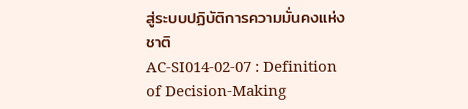สู่ระบบปฏิบัติการความมั่นคงแห่งชาติ
AC-SI014-02-07 : Definition of Decision-Making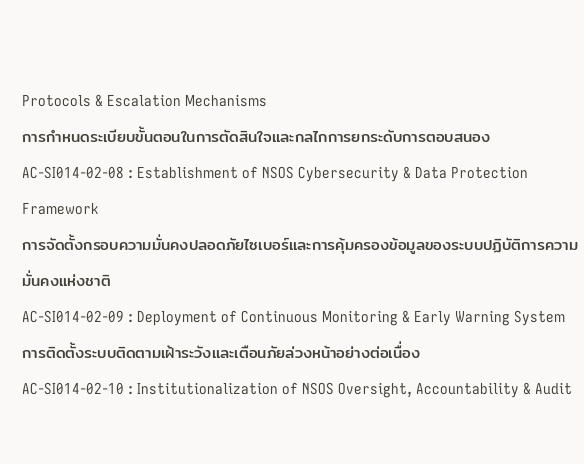Protocols & Escalation Mechanisms
การกำหนดระเบียบขั้นตอนในการตัดสินใจและกลไกการยกระดับการตอบสนอง
AC-SI014-02-08 : Establishment of NSOS Cybersecurity & Data Protection Framework
การจัดตั้งกรอบความมั่นคงปลอดภัยไซเบอร์และการคุ้มครองข้อมูลของระบบปฏิบัติการความมั่นคงแห่งชาติ
AC-SI014-02-09 : Deployment of Continuous Monitoring & Early Warning System
การติดตั้งระบบติดตามเฝ้าระวังและเตือนภัยล่วงหน้าอย่างต่อเนื่อง
AC-SI014-02-10 : Institutionalization of NSOS Oversight, Accountability & Audit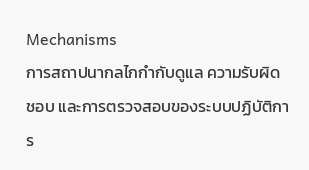Mechanisms
การสถาปนากลไกกำกับดูแล ความรับผิดชอบ และการตรวจสอบของระบบปฏิบัติการ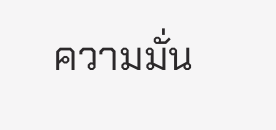ความมั่น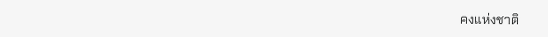คงแห่งชาติ